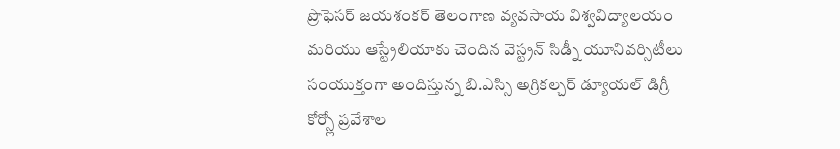ప్రొఫెసర్ జయశంకర్ తెలంగాణ వ్యవసాయ విశ్వవిద్యాలయం మరియు ఆస్ట్రేలియాకు చెందిన వెస్ట్రన్ సిడ్నీ యూనివర్సిటీలు సంయుక్తంగా అందిస్తున్న బి.ఎస్సి అగ్రికల్చర్ డ్యూయల్ డిగ్రీ కోర్స్లో ప్రవేశాల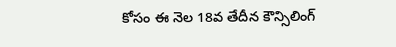కోసం ఈ నెల 18వ తేదీన కౌన్సిలింగ్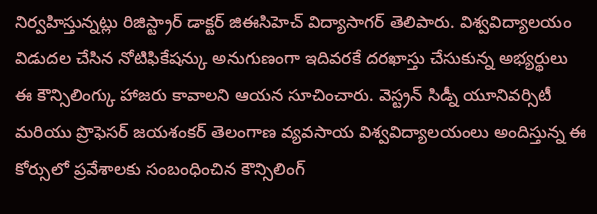నిర్వహిస్తున్నట్లు రిజిస్ట్రార్ డాక్టర్ జిఈసిహెచ్ విద్యాసాగర్ తెలిపారు. విశ్వవిద్యాలయం విడుదల చేసిన నోటిఫికేషన్కు అనుగుణంగా ఇదివరకే దరఖాస్తు చేసుకున్న అభ్యర్థులు ఈ కౌన్సిలింగ్కు హాజరు కావాలని ఆయన సూచించారు. వెస్ట్రన్ సిడ్నీ యూనివర్సిటీ మరియు ప్రొఫెసర్ జయశంకర్ తెలంగాణ వ్యవసాయ విశ్వవిద్యాలయంలు అందిస్తున్న ఈ కోర్సులో ప్రవేశాలకు సంబంధించిన కౌన్సిలింగ్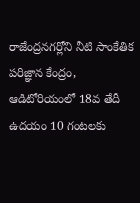రాజేంద్రనగర్లోని నీటి సాంకేతిక పరిజ్ఞాన కేంద్రం, ఆడిటోరియంలో 18వ తేదీ ఉదయం 10 గంటలకు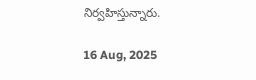నిర్వహిస్తున్నారు.

16 Aug, 2025